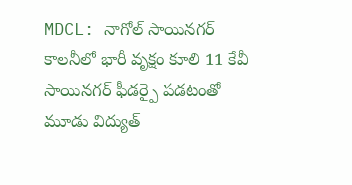MDCL: నాగోల్ సాయినగర్ కాలనీలో భారీ వృక్షం కూలి 11 కేవీ సాయినగర్ ఫీడర్పై పడటంతో మూడు విద్యుత్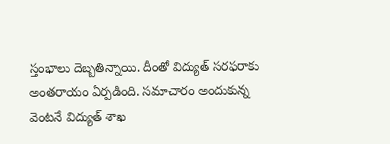స్తంభాలు దెబ్బతిన్నాయి. దీంతో విద్యుత్ సరఫరాకు అంతరాయం ఏర్పడింది. సమాచారం అందుకున్న వెంటనే విద్యుత్ శాఖ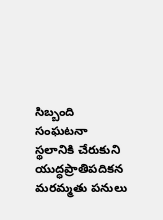సిబ్బంది సంఘటనా స్థలానికి చేరుకుని యుద్ధప్రాతిపదికన మరమ్మతు పనులు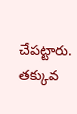చేపట్టారు. తక్కువ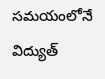సమయంలోనే విద్యుత్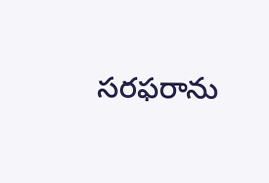సరఫరాను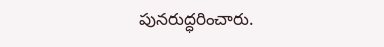పునరుద్ధరించారు.